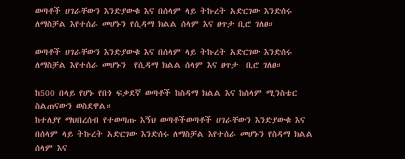ወጣቶች ሀገራቸውን እንድያውቁ እና በሰላም ላይ ትኩረት አድርገው እንድሰሩ ለማስቻል እየተሰራ መሆኑን የሲዳማ ክልል ሰላም እና ፀጥታ ቢሮ ገለፀ።

ወጣቶች ሀገራቸውን እንድያውቁ እና በሰላም ላይ ትኩረት አድርገው እንድሰሩ ለማስቻል እየተሰራ መሆኑን  የሲዳማ ክልል ሰላም እና ፀጥታ  ቢሮ ገለፀ።

ከ500 በላይ የሆኑ የበጎ ፍቃደኛ ወጣቶች ከስዳማ ክልል እና ከሰላም ሚንስቴር ስልጠናውን ወስደዋል።
ከተለያየ ማህበረሰብ የተወጣጡ እኝህ ወጣቶችወጣቶች ሀገራቸውን እንድያውቁ እና በሰላም ላይ ትኩረት አድርገው እንድሰሩ ለማስቻል እየተሰራ መሆኑን የስዳማ ክልል ሰላም እና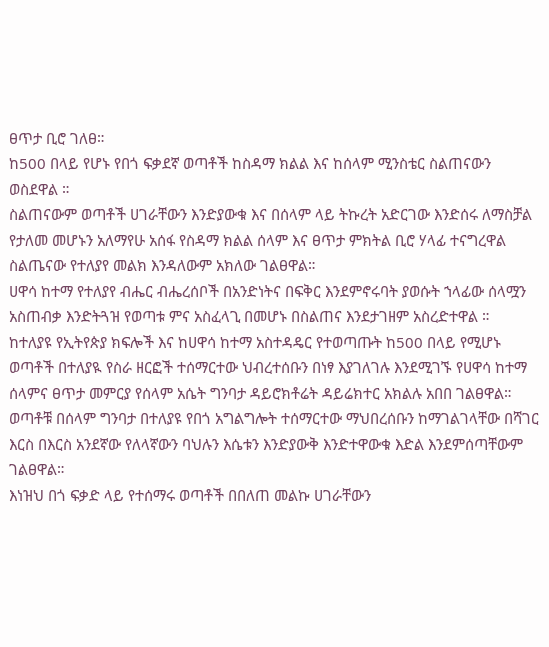ፀጥታ ቢሮ ገለፀ።
ከ500 በላይ የሆኑ የበጎ ፍቃደኛ ወጣቶች ከስዳማ ክልል እና ከሰላም ሚንስቴር ስልጠናውን ወስደዋል ።
ስልጠናውም ወጣቶች ሀገራቸውን እንድያውቁ እና በሰላም ላይ ትኩረት አድርገው እንድሰሩ ለማስቻል የታለመ መሆኑን አለማየሁ አሰፋ የስዳማ ክልል ሰላም እና ፀጥታ ምክትል ቢሮ ሃላፊ ተናግረዋል ስልጤናው የተለያየ መልክ እንዳለውም አክለው ገልፀዋል።
ሀዋሳ ከተማ የተለያየ ብሔር ብሔረሰቦች በአንድነትና በፍቅር እንደምኖሩባት ያወሱት ኀላፊው ሰላሟን አስጠብቃ እንድትጓዝ የወጣቱ ምና አስፈላጊ በመሆኑ በስልጠና እንደታገዘም አስረድተዋል ።
ከተለያዩ የኢትየጵያ ክፍሎች እና ከሀዋሳ ከተማ አስተዳዴር የተወጣጡት ከ500 በላይ የሚሆኑ ወጣቶች በተለያዪ የስራ ዘርፎች ተሰማርተው ህብረተሰቡን በነፃ እያገለገሉ እንደሚገኙ የሀዋሳ ከተማ ሰላምና ፀጥታ መምርያ የሰላም አሴት ግንባታ ዳይሮክቶሬት ዳይሬክተር አክልሉ አበበ ገልፀዋል።
ወጣቶቹ በሰላም ግንባታ በተለያዩ የበጎ አግልግሎት ተሰማርተው ማህበረሰቡን ከማገልገላቸው በሻገር እርስ በእርስ አንደኛው የለላኛውን ባህሉን እሴቱን እንድያውቅ እንድተዋውቁ እድል እንደምሰጣቸውም ገልፀዋል።
እነዝህ በጎ ፍቃድ ላይ የተሰማሩ ወጣቶች በበለጠ መልኩ ሀገራቸውን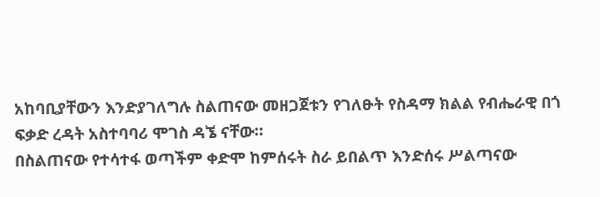አከባቢያቸውን እንድያገለግሉ ስልጠናው መዘጋጀቱን የገለፁት የስዳማ ክልል የብሔራዊ በጎ ፍቃድ ረዳት አስተባባሪ ሞገስ ዳኜ ናቸው።
በስልጠናው የተሳተፋ ወጣችም ቀድሞ ከምሰሩት ስራ ይበልጥ እንድሰሩ ሥልጣናው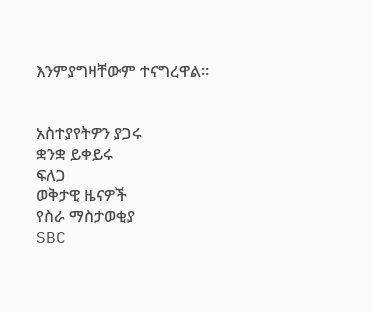እንምያግዛቸውም ተናግረዋል።


አስተያየትዎን ያጋሩ
ቋንቋ ይቀይሩ
ፍለጋ
ወቅታዊ ዜናዎች
የስራ ማስታወቂያ
SBC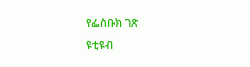የፌስቡክ ገጽ
ዩቲዩብ